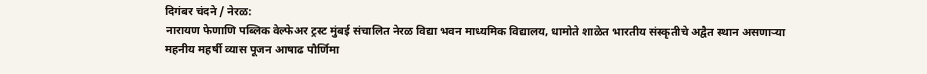दिगंबर चंदने / नेरळ:
नारायण फेणाणि पब्लिक वेल्फेअर ट्रस्ट मुंबई संचालित नेरळ विद्या भवन माध्यमिक विद्यालय, धामोते शाळेत भारतीय संस्कृतीचे अद्वैत स्थान असणाऱ्या महनीय महर्षी व्यास पूजन आषाढ पौर्णिमा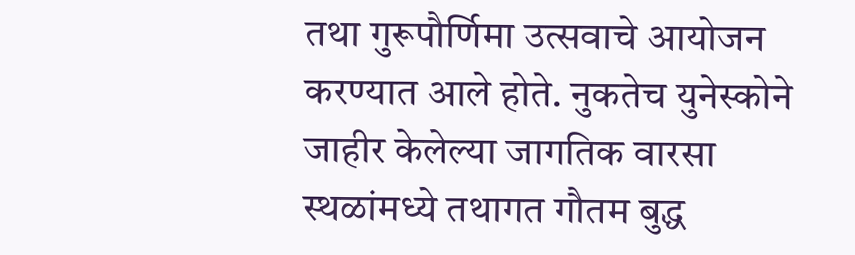तथा गुरूपौर्णिमा उत्सवाचे आयोजन करण्यात आले होते. नुकतेच युनेस्कोने जाहीर केलेल्या जागतिक वारसा स्थळांमध्ये तथागत गौतम बुद्ध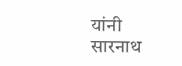यांनी सारनाथ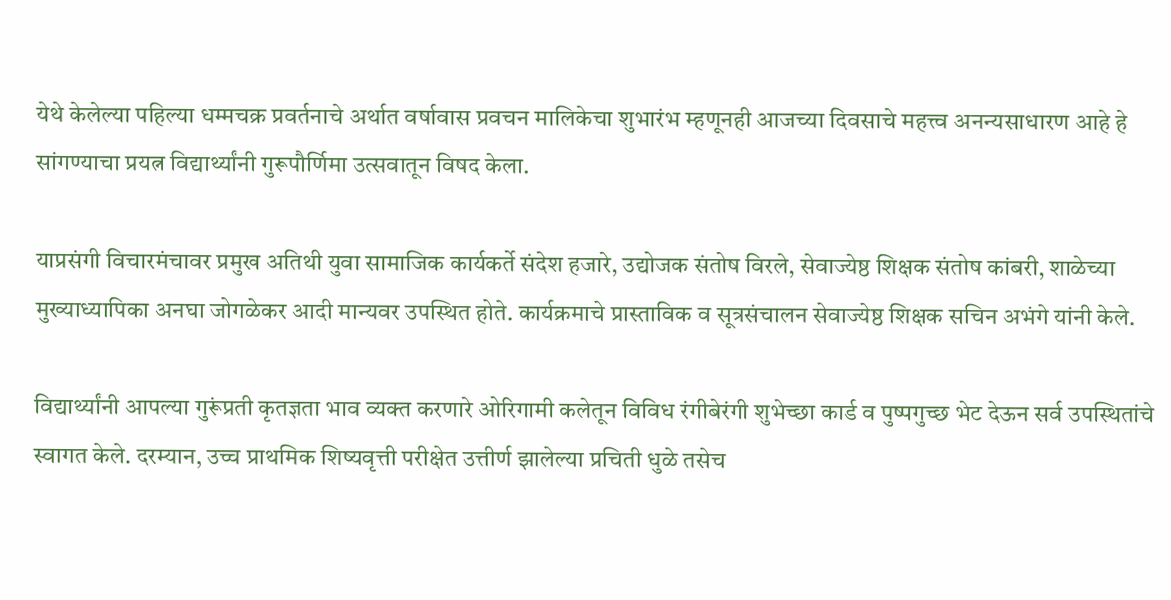येथे केलेल्या पहिल्या धम्मचक्र प्रवर्तनाचे अर्थात वर्षावास प्रवचन मालिकेचा शुभारंभ म्हणूनही आजच्या दिवसाचे महत्त्व अनन्यसाधारण आहे हे सांगण्याचा प्रयत्न विद्यार्थ्यांनी गुरूपौर्णिमा उत्सवातून विषद केला.

याप्रसंगी विचारमंचावर प्रमुख अतिथी युवा सामाजिक कार्यकर्ते संदेश हजारे, उद्योजक संतोष विरले, सेवाज्येष्ठ शिक्षक संतोष कांबरी, शाळेच्या मुख्याध्यापिका अनघा जोगळेकर आदी मान्यवर उपस्थित होते. कार्यक्रमाचे प्रास्ताविक व सूत्रसंचालन सेवाज्येष्ठ शिक्षक सचिन अभंगे यांनी केले.

विद्यार्थ्यांनी आपल्या गुरूंप्रती कृतज्ञता भाव व्यक्त करणारे ओरिगामी कलेतून विविध रंगीबेरंगी शुभेच्छा कार्ड व पुष्पगुच्छ भेट देऊन सर्व उपस्थितांचे स्वागत केले. दरम्यान, उच्च प्राथमिक शिष्यवृत्ती परीक्षेत उत्तीर्ण झालेल्या प्रचिती धुळे तसेच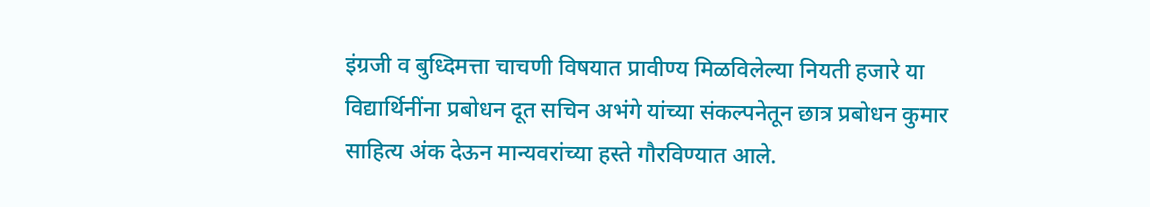इंग्रजी व बुध्दिमत्ता चाचणी विषयात प्रावीण्य मिळविलेल्या नियती हजारे या विद्यार्थिनींना प्रबोधन दूत सचिन अभंगे यांच्या संकल्पनेतून छात्र प्रबोधन कुमार साहित्य अंक देऊन मान्यवरांच्या हस्ते गौरविण्यात आले.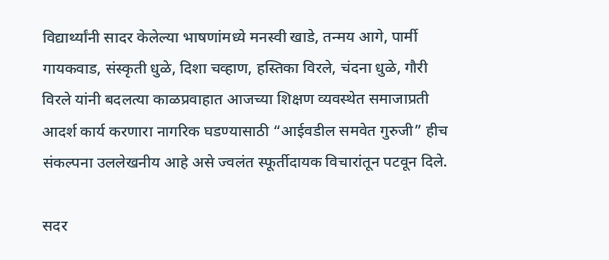विद्यार्थ्यांनी सादर केलेल्या भाषणांमध्ये मनस्वी खाडे, तन्मय आगे, पार्मी गायकवाड, संस्कृती धुळे, दिशा चव्हाण, हस्तिका विरले, चंदना धुळे, गौरी विरले यांनी बदलत्या काळप्रवाहात आजच्या शिक्षण व्यवस्थेत समाजाप्रती आदर्श कार्य करणारा नागरिक घडण्यासाठी “आईवडील समवेत गुरुजी” हीच संकल्पना उललेखनीय आहे असे ज्वलंत स्फूर्तीदायक विचारांतून पटवून दिले.

सदर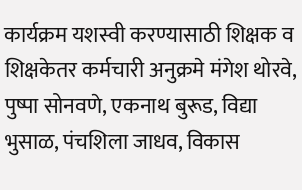कार्यक्रम यशस्वी करण्यासाठी शिक्षक व शिक्षकेतर कर्मचारी अनुक्रमे मंगेश थोरवे, पुष्पा सोनवणे, एकनाथ बुरूड, विद्या भुसाळ, पंचशिला जाधव, विकास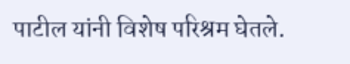पाटील यांनी विशेष परिश्रम घेतले.